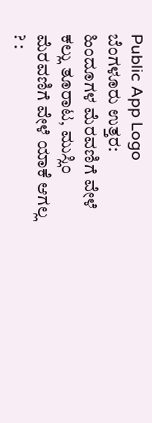Public App Logo
ಬೆಂಗಳೂರು ಉತ್ತರ: ಹಿಂದೂಗಳ ಮೆರವಣಿಗೆ ವೇಳೆ ಕಲ್ಲು ತೂರಾಟ, ಮುಸ್ಲಿಂ ಮೆರವಣಿಗೆ ವೇಳೆ ಯಾಕೆ ಆಗಲ್ಲ ? :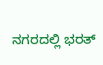ನಗರದಲ್ಲಿ ಭರತ್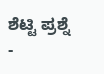ಶೆಟ್ಟಿ ಪ್ರಶ್ನೆ -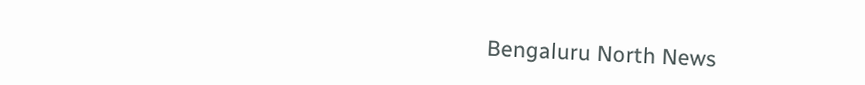Bengaluru North News